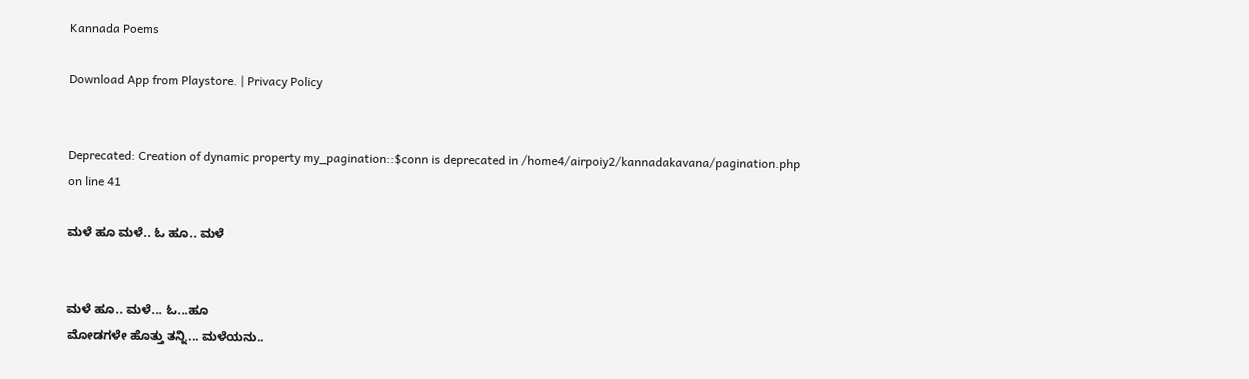Kannada Poems

Download App from Playstore. | Privacy Policy


Deprecated: Creation of dynamic property my_pagination::$conn is deprecated in /home4/airpoiy2/kannadakavana/pagination.php on line 41

ಮಳೆ ಹೂ ಮಳೆ.. ಓ ಹೂ.. ಮಳೆ


ಮಳೆ ಹೂ.. ಮಳೆ... ಓ...ಹೂ
ಮೋಡಗಳೇ ಹೊತ್ತು ತನ್ನಿ... ಮಳೆಯನು..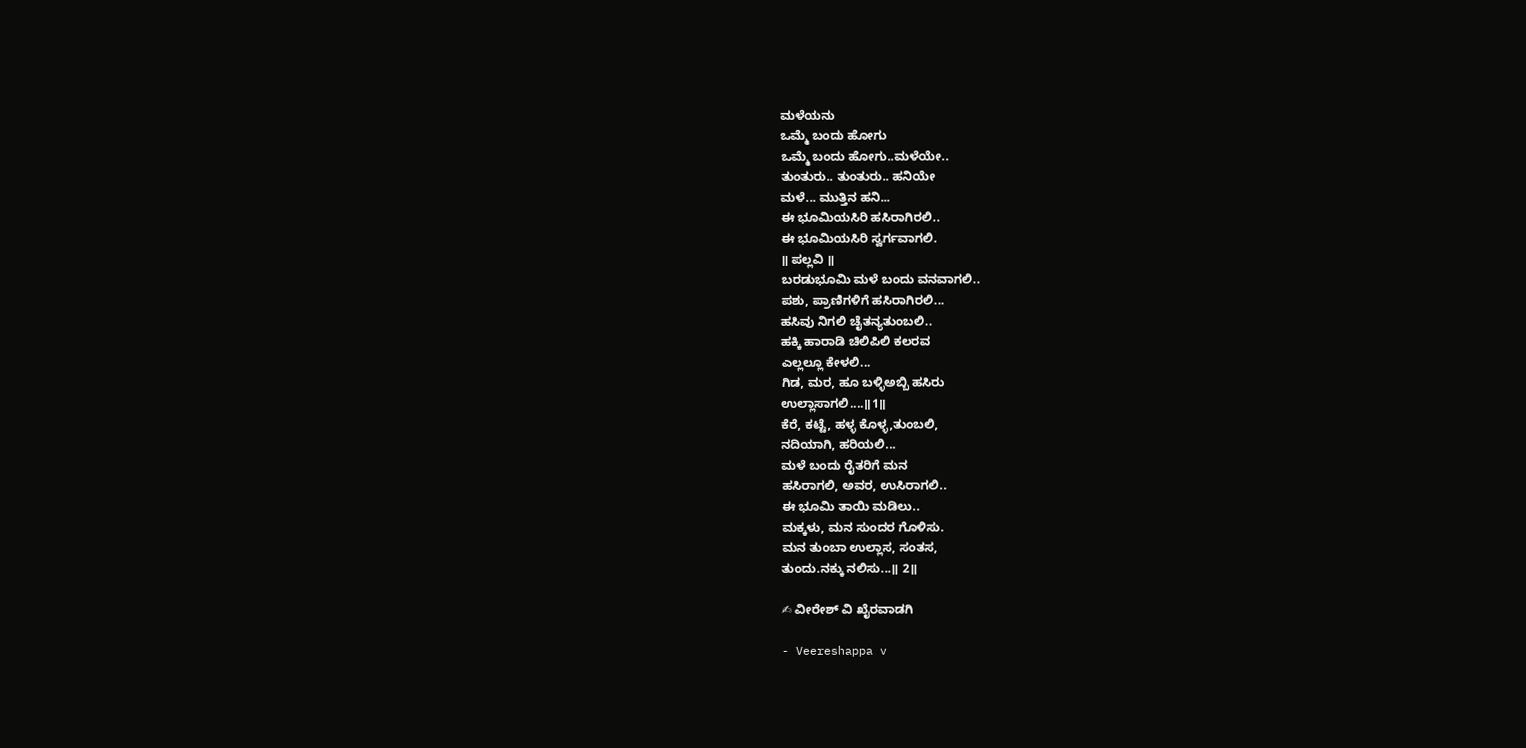ಮಳೆಯನು
ಒಮ್ಮೆ ಬಂದು ಹೋಗು
ಒಮ್ಮೆ ಬಂದು ಹೋಗು..ಮಳೆಯೇ..
ತುಂತುರು.. ತುಂತುರು.. ಹನಿಯೇ
ಮಳೆ... ಮುತ್ತಿನ ಹನಿ...
ಈ ಭೂಮಿಯಸಿರಿ ಹಸಿರಾಗಿರಲಿ..
ಈ ಭೂಮಿಯಸಿರಿ ಸ್ವರ್ಗವಾಗಲಿ.
॥ ಪಲ್ಲವಿ ॥
ಬರಡುಭೂಮಿ ಮಳೆ ಬಂದು ವನವಾಗಲಿ..
ಪಶು, ಪ್ರಾಣಿಗಳಿಗೆ ಹಸಿರಾಗಿರಲಿ...
ಹಸಿವು ನಿಗಲಿ ಚೈತನ್ಯತುಂಬಲಿ..
ಹಕ್ಕಿ ಹಾರಾಡಿ ಚಿಲಿಪಿಲಿ ಕಲರವ
ಎಲ್ಲಲ್ಲೂ ಕೇಳಲಿ...
ಗಿಡ, ಮರ, ಹೂ ಬಳ್ಳಿಅಬ್ಬಿ ಹಸಿರು
ಉಲ್ಲಾಸಾಗಲಿ....॥1॥
ಕೆರೆ, ಕಟ್ಟೆ, ಹಳ್ಳ ಕೊಳ್ಳ,ತುಂಬಲಿ,
ನದಿಯಾಗಿ, ಹರಿಯಲಿ...
ಮಳೆ ಬಂದು ರೈತರಿಗೆ ಮನ
ಹಸಿರಾಗಲಿ, ಅವರ, ಉಸಿರಾಗಲಿ..
ಈ ಭೂಮಿ ತಾಯಿ ಮಡಿಲು..
ಮಕ್ಕಳು, ಮನ ಸುಂದರ ಗೊಳಿಸು.
ಮನ ತುಂಬಾ ಉಲ್ಲಾಸ, ಸಂತಸ,
ತುಂದು.ನಕ್ಕು ನಲಿಸು...॥ 2॥

✍ ವೀರೇಶ್ ವಿ ಖೈರವಾಡಗಿ

- Veereshappa v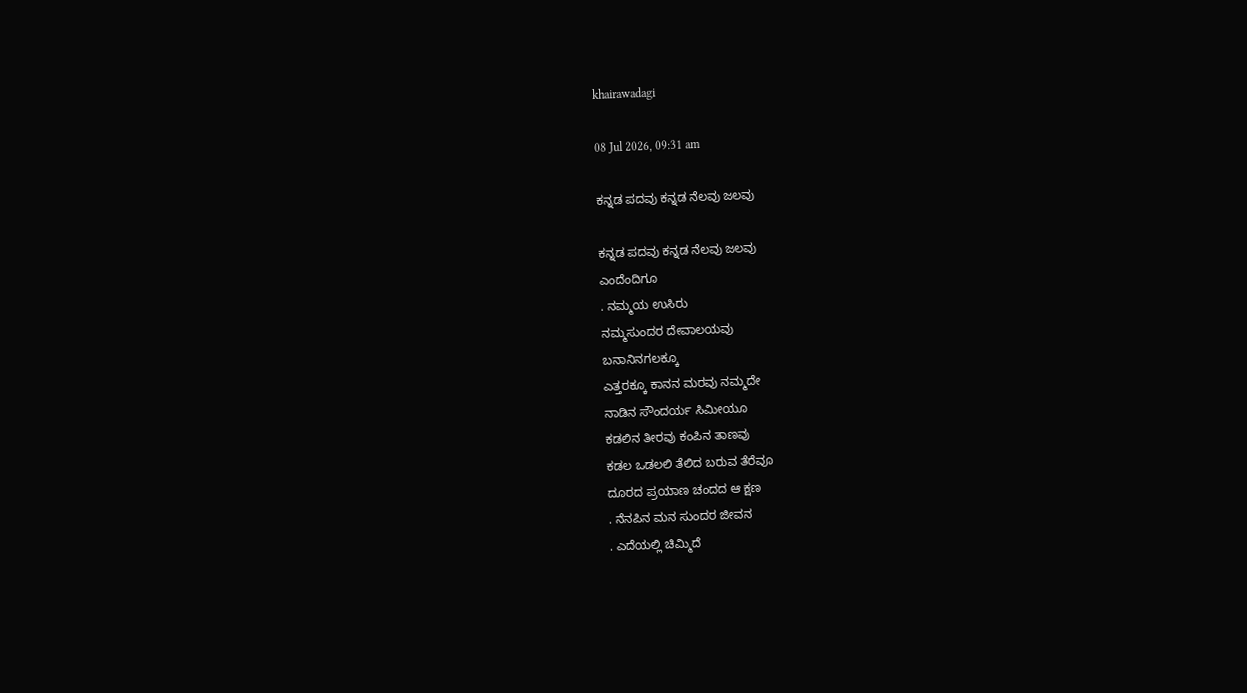khairawadagi

08 Jul 2026, 09:31 am

ಕನ್ನಡ ಪದವು ಕನ್ನಡ ನೆಲವು ಜಲವು

ಕನ್ನಡ ಪದವು ಕನ್ನಡ ನೆಲವು ಜಲವು
ಎಂದೆಂದಿಗೂ
. ನಮ್ಮಯ ಉಸಿರು
ನಮ್ಮಸುಂದರ ದೇವಾಲಯವು
ಬನಾನಿನಗಲಕ್ಕೂ
ಎತ್ತರಕ್ಕೂ ಕಾನನ ಮರವು ನಮ್ಮದೇ
ನಾಡಿನ ಸೌಂದರ್ಯ ಸಿಮೀಯೂ
ಕಡಲಿನ ತೀರವು ಕಂಪಿನ ತಾಣವು
ಕಡಲ ಒಡಲಲಿ ತೆಲಿದ ಬರುವ ತೆರೆವೂ
ದೂರದ ಪ್ರಯಾಣ ಚಂದದ ಆ ಕ್ಷಣ
. ನೆನಪಿನ ಮನ ಸುಂದರ ಜೀವನ
. ಎದೆಯಲ್ಲಿ ಚಿಮ್ಮಿದೆ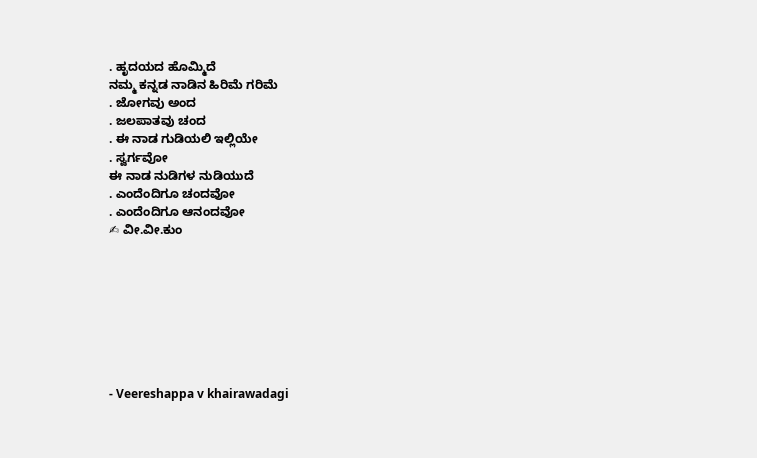. ಹೃದಯದ ಹೊಮ್ಮಿದೆ
ನಮ್ಮ ಕನ್ನಡ ನಾಡಿನ ಹಿರಿಮೆ ಗರಿಮೆ
. ಜೋಗವು ಅಂದ
. ಜಲಪಾತವು ಚಂದ
. ಈ ನಾಡ ಗುಡಿಯಲಿ ಇಲ್ಲಿಯೇ
. ಸ್ವರ್ಗವೋ
ಈ ನಾಡ ನುಡಿಗಳ ನುಡಿಯುದೆ
. ಎಂದೆಂದಿಗೂ ಚಂದವೋ
. ಎಂದೆಂದಿಗೂ ಆನಂದವೋ
✍ ವೀ.ವೀ.ಕುಂ








- Veereshappa v khairawadagi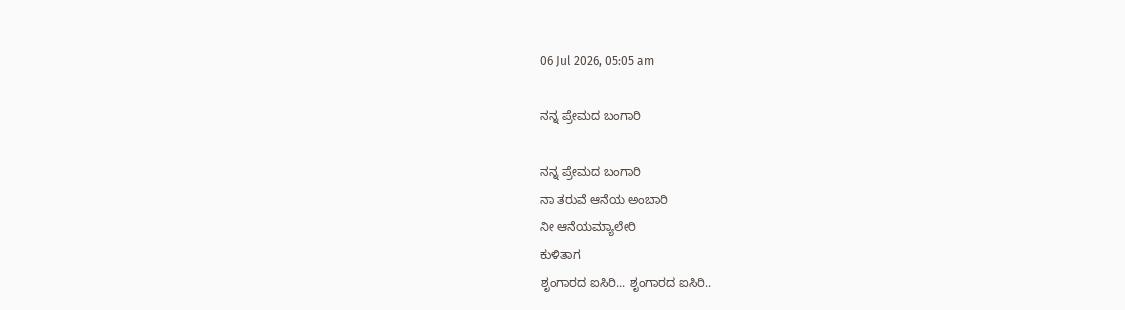06 Jul 2026, 05:05 am

ನನ್ನ ಪ್ರೇಮದ ಬಂಗಾರಿ

ನನ್ನ ಪ್ರೇಮದ ಬಂಗಾರಿ
ನಾ ತರುವೆ ಆನೆಯ ಅಂಬಾರಿ
ನೀ ಆನೆಯಮ್ಯಾಲೇರಿ
ಕುಳಿತಾಗ
ಶೃಂಗಾರದ ಐಸಿರಿ... ಶೃಂಗಾರದ ಐಸಿರಿ..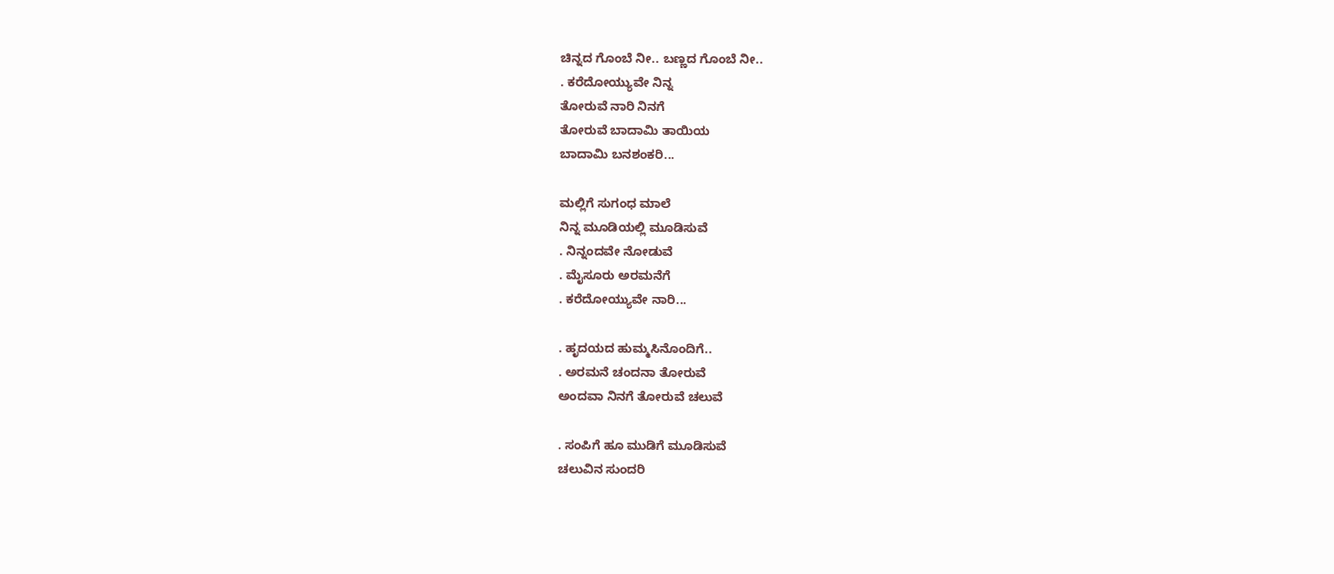ಚಿನ್ನದ ಗೊಂಬೆ ನೀ.. ಬಣ್ಣದ ಗೊಂಬೆ ನೀ..
. ಕರೆದೋಯ್ಯುವೇ ನಿನ್ನ
ತೋರುವೆ ನಾರಿ ನಿನಗೆ
ತೋರುವೆ ಬಾದಾಮಿ ತಾಯಿಯ
ಬಾದಾಮಿ ಬನಶಂಕರಿ...

ಮಲ್ಲಿಗೆ ಸುಗಂಧ ಮಾಲೆ
ನಿನ್ನ ಮೂಡಿಯಲ್ಲಿ ಮೂಡಿಸುವೆ
. ನಿನ್ನಂದವೇ ನೋಡುವೆ
. ಮೈಸೂರು ಅರಮನೆಗೆ
. ಕರೆದೋಯ್ಯುವೇ ನಾರಿ...

. ಹೃದಯದ ಹುಮ್ಮಸಿನೊಂದಿಗೆ..
. ಅರಮನೆ ಚಂದನಾ ತೋರುವೆ
ಅಂದವಾ ನಿನಗೆ ತೋರುವೆ ಚಲುವೆ

. ಸಂಪಿಗೆ ಹೂ ಮುಡಿಗೆ ಮೂಡಿಸುವೆ
ಚಲುವಿನ ಸುಂದರಿ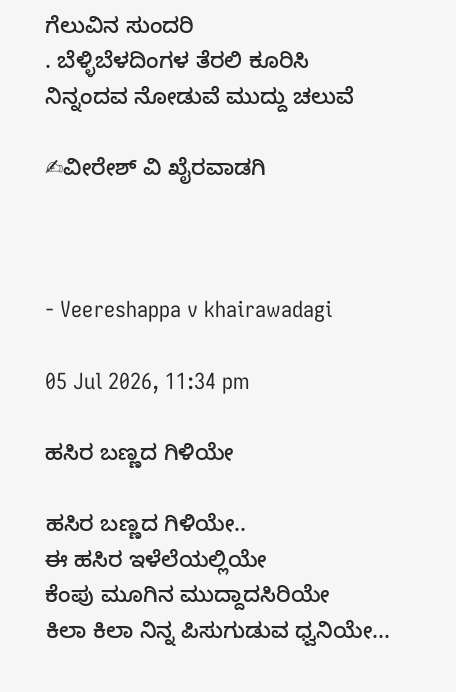ಗೆಲುವಿನ ಸುಂದರಿ
. ಬೆಳ್ಳಿಬೆಳದಿಂಗಳ ತೆರಲಿ ಕೂರಿಸಿ
ನಿನ್ನಂದವ ನೋಡುವೆ ಮುದ್ದು ಚಲುವೆ

✍ವೀರೇಶ್ ವಿ ಖೈರವಾಡಗಿ



- Veereshappa v khairawadagi

05 Jul 2026, 11:34 pm

ಹಸಿರ ಬಣ್ಣದ ಗಿಳಿಯೇ

ಹಸಿರ ಬಣ್ಣದ ಗಿಳಿಯೇ..
ಈ ಹಸಿರ ಇಳೆಲೆಯಲ್ಲಿಯೇ
ಕೆಂಪು ಮೂಗಿನ ಮುದ್ದಾದಸಿರಿಯೇ
ಕಿಲಾ ಕಿಲಾ ನಿನ್ನ ಪಿಸುಗುಡುವ ಧ್ವನಿಯೇ...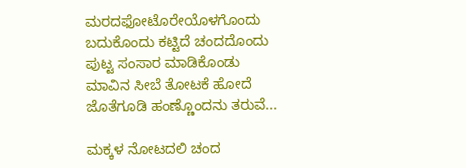ಮರದಫೋಟೊರೇಯೊಳಗೊಂದು
ಬದುಕೊಂದು ಕಟ್ಟಿದೆ ಚಂದದೊಂದು
ಪುಟ್ಟ ಸಂಸಾರ ಮಾಡಿಕೊಂಡು
ಮಾವಿನ ಸೀಬೆ ತೋಟಕೆ ಹೋದೆ
ಜೊತೆಗೂಡಿ ಹಂಣ್ಣೊಂದನು ತರುವೆ...

ಮಕ್ಕಳ ನೋಟದಲಿ ಚಂದ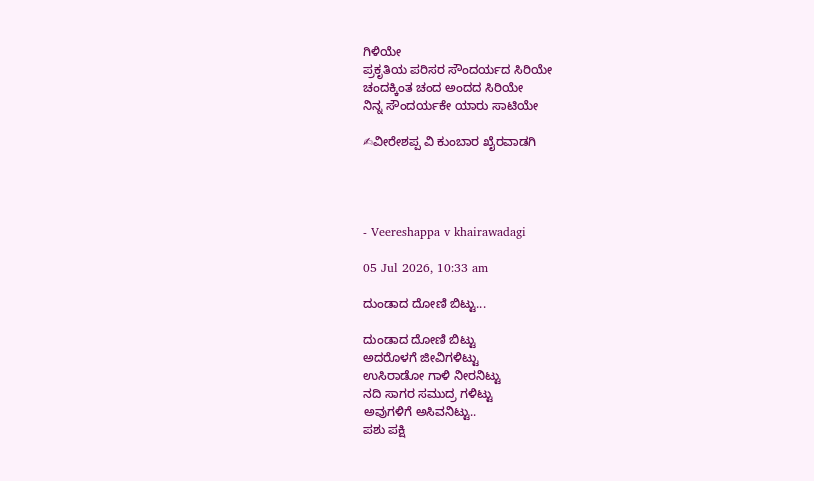ಗಿಳಿಯೇ
ಪ್ರಕೃತಿಯ ಪರಿಸರ ಸೌಂದರ್ಯದ ಸಿರಿಯೇ
ಚಂದಕ್ಕಿಂತ ಚಂದ ಅಂದದ ಸಿರಿಯೇ
ನಿನ್ನ ಸೌಂದರ್ಯಕೇ ಯಾರು ಸಾಟಿಯೇ

✍ವೀರೇಶಪ್ಪ ವಿ ಕುಂಬಾರ ಖೈರವಾಡಗಿ




- Veereshappa v khairawadagi

05 Jul 2026, 10:33 am

ದುಂಡಾದ ದೋಣಿ ಬಿಟ್ಟು...

ದುಂಡಾದ ದೋಣಿ ಬಿಟ್ಟು
ಅದರೊಳಗೆ ಜೀವಿಗಳಿಟ್ಟು
ಉಸಿರಾಡೋ ಗಾಳಿ ನೀರನಿಟ್ಟು
ನದಿ ಸಾಗರ ಸಮುದ್ರ ಗಳಿಟ್ಟು
ಅವುಗಳಿಗೆ ಅಸಿವನಿಟ್ಟು..
ಪಶು ಪಕ್ಷಿ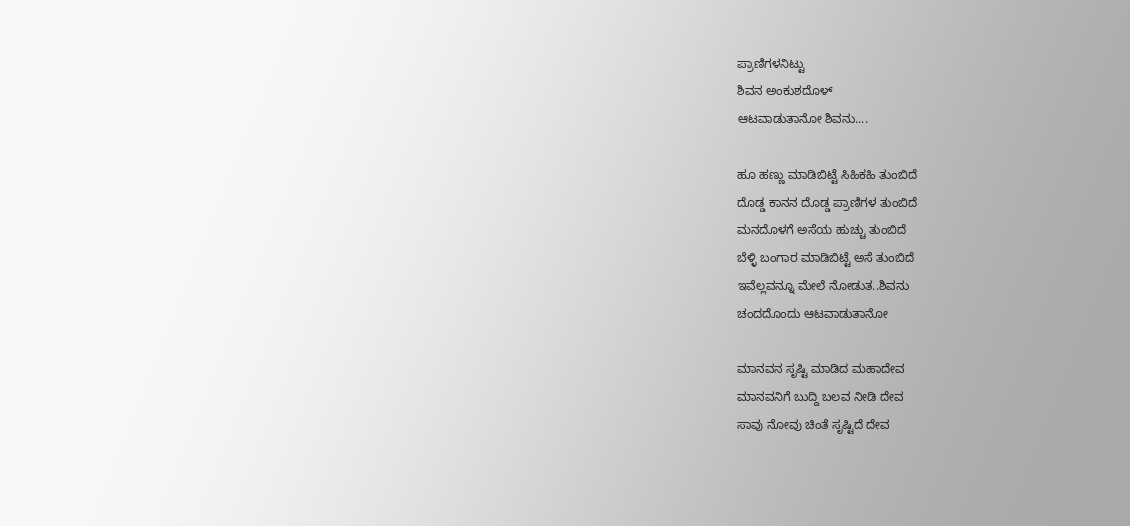ಪ್ರಾಣಿಗಳನಿಟ್ಟು
ಶಿವನ ಅಂಕುಶದೊಳ್
ಆಟವಾಡುತಾನೋ ಶಿವನು....

ಹೂ ಹಣ್ಣು ಮಾಡಿಬಿಟ್ಟೆ ಸಿಹಿಕಹಿ ತುಂಬಿದೆ
ದೊಡ್ಡ ಕಾನನ ದೊಡ್ಡ ಪ್ರಾಣಿಗಳ ತುಂಬಿದೆ
ಮನದೊಳಗೆ ಅಸೆಯ ಹುಚ್ಚು ತುಂಬಿದೆ
ಬೆಳ್ಳಿ ಬಂಗಾರ ಮಾಡಿಬಿಟ್ಟೆ ಅಸೆ ತುಂಬಿದೆ
ಇವೆಲ್ಲವನ್ನೂ ಮೇಲೆ ನೋಡುತ..ಶಿವನು
ಚಂದದೊಂದು ಆಟವಾಡುತಾನೋ

ಮಾನವನ ಸೃಷ್ಟಿ ಮಾಡಿದ ಮಹಾದೇವ
ಮಾನವನಿಗೆ ಬುದ್ದಿ ಬಲವ ನೀಡಿ ದೇವ
ಸಾವು ನೋವು ಚಿಂತೆ ಸೃಷ್ಟಿದೆ ದೇವ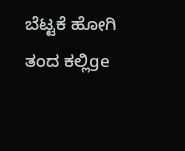ಬೆಟ್ಟಕೆ ಹೋಗಿ ತಂದ ಕಲ್ಲಿge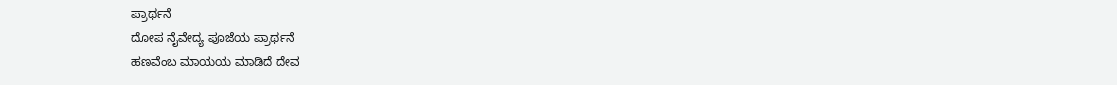ಪ್ರಾರ್ಥನೆ
ದೋಪ ನೈವೇದ್ಯ ಪೂಜೆಯ ಪ್ರಾರ್ಥನೆ
ಹಣವೆಂಬ ಮಾಯಯ ಮಾಡಿದೆ ದೇವ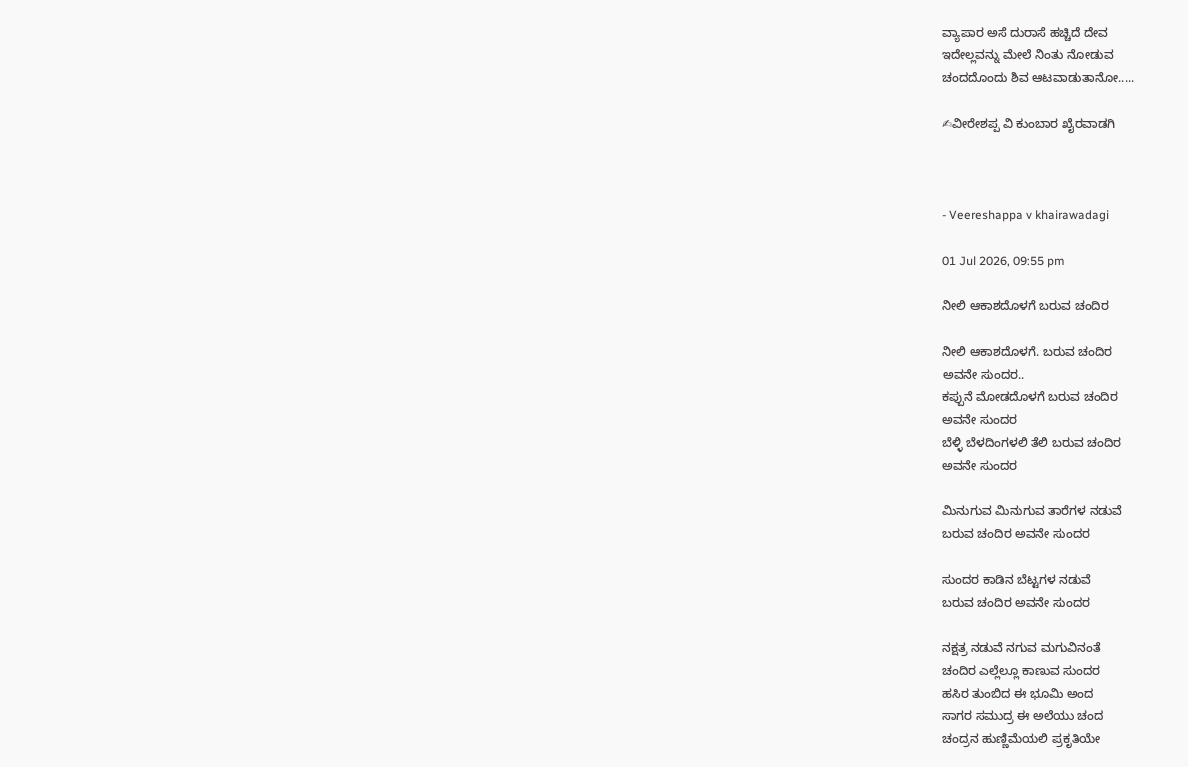ವ್ಯಾಪಾರ ಅಸೆ ದುರಾಸೆ ಹಚ್ಚಿದೆ ದೇವ
ಇದೇಲ್ಲವನ್ನು ಮೇಲೆ ನಿಂತು ನೋಡುವ
ಚಂದದೊಂದು ಶಿವ ಆಟವಾಡುತಾನೋ.....

✍ವೀರೇಶಪ್ಪ ವಿ ಕುಂಬಾರ ಖೈರವಾಡಗಿ



- Veereshappa v khairawadagi

01 Jul 2026, 09:55 pm

ನೀಲಿ ಆಕಾಶದೊಳಗೆ ಬರುವ ಚಂದಿರ

ನೀಲಿ ಆಕಾಶದೊಳಗೆ. ಬರುವ ಚಂದಿರ
ಅವನೇ ಸುಂದರ..
ಕಪ್ಪುನೆ ಮೋಡದೊಳಗೆ ಬರುವ ಚಂದಿರ
ಅವನೇ ಸುಂದರ
ಬೆಳ್ಳಿ ಬೆಳದಿಂಗಳಲಿ ತೆಲಿ ಬರುವ ಚಂದಿರ
ಅವನೇ ಸುಂದರ

ಮಿನುಗುವ ಮಿನುಗುವ ತಾರೆಗಳ ನಡುವೆ
ಬರುವ ಚಂದಿರ ಅವನೇ ಸುಂದರ

ಸುಂದರ ಕಾಡಿನ ಬೆಟ್ಟಗಳ ನಡುವೆ
ಬರುವ ಚಂದಿರ ಅವನೇ ಸುಂದರ

ನಕ್ಷತ್ರ ನಡುವೆ ನಗುವ ಮಗುವಿನಂತೆ
ಚಂದಿರ ಎಲ್ಲೆಲ್ಲೂ ಕಾಣುವ ಸುಂದರ
ಹಸಿರ ತುಂಬಿದ ಈ ಭೂಮಿ ಅಂದ
ಸಾಗರ ಸಮುದ್ರ ಈ ಅಲೆಯು ಚಂದ
ಚಂದ್ರನ ಹುಣ್ಣಿಮೆಯಲಿ ಪ್ರಕೃತಿಯೇ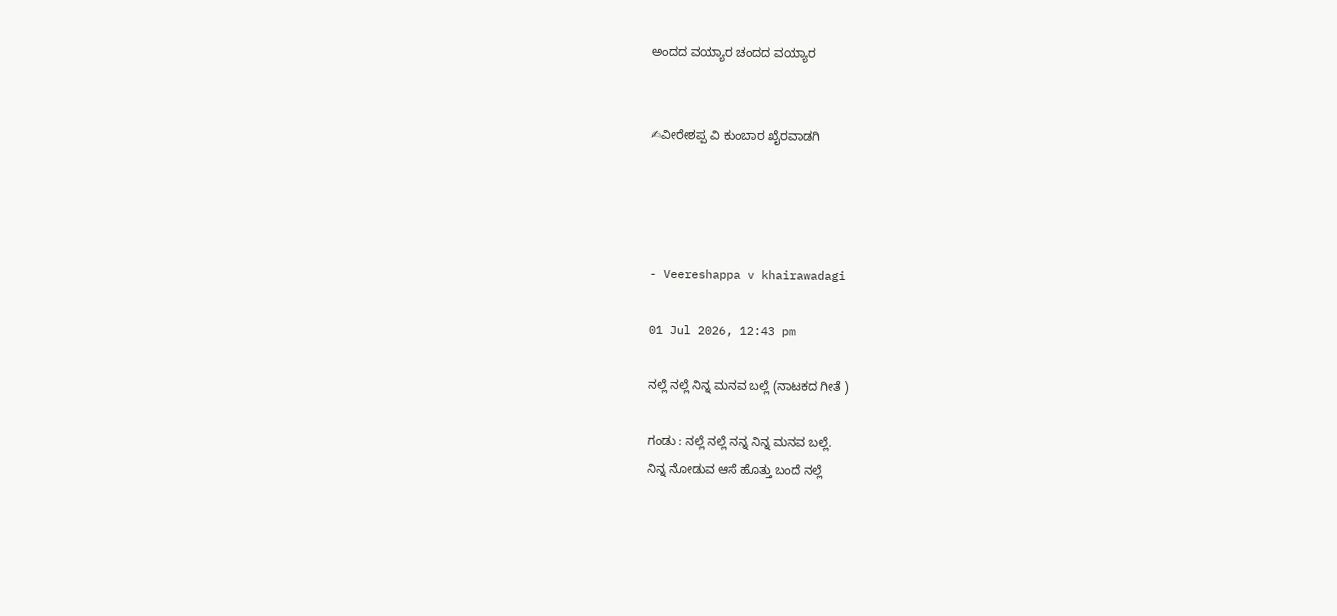ಅಂದದ ವಯ್ಯಾರ ಚಂದದ ವಯ್ಯಾರ


✍ವೀರೇಶಪ್ಪ ವಿ ಕುಂಬಾರ ಖೈರವಾಡಗಿ




- Veereshappa v khairawadagi

01 Jul 2026, 12:43 pm

ನಲ್ಲೆ ನಲ್ಲೆ ನಿನ್ನ ಮನವ ಬಲ್ಲೆ (ನಾಟಕದ ಗೀತೆ )

ಗಂಡು : ನಲ್ಲೆ ನಲ್ಲೆ ನನ್ನ ನಿನ್ನ ಮನವ ಬಲ್ಲೆ.
ನಿನ್ನ ನೋಡುವ ಆಸೆ ಹೊತ್ತು ಬಂದೆ ನಲ್ಲೆ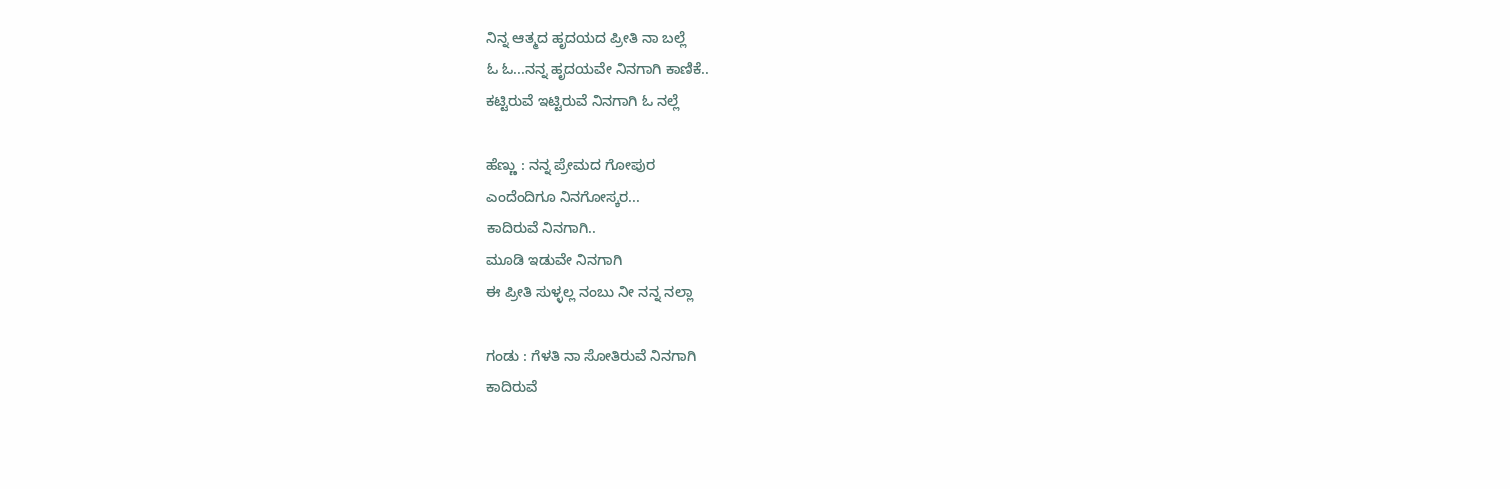ನಿನ್ನ ಆತ್ಮದ ಹೃದಯದ ಪ್ರೀತಿ ನಾ ಬಲ್ಲೆ
ಓ ಓ...ನನ್ನ ಹೃದಯವೇ ನಿನಗಾಗಿ ಕಾಣಿಕೆ..
ಕಟ್ಟಿರುವೆ ಇಟ್ಟಿರುವೆ ನಿನಗಾಗಿ ಓ ನಲ್ಲೆ

ಹೆಣ್ಣು : ನನ್ನ ಪ್ರೇಮದ ಗೋಪುರ
ಎಂದೆಂದಿಗೂ ನಿನಗೋಸ್ಕರ...
ಕಾದಿರುವೆ ನಿನಗಾಗಿ..
ಮೂಡಿ ಇಡುವೇ ನಿನಗಾಗಿ
ಈ ಪ್ರೀತಿ ಸುಳ್ಳಲ್ಲ ನಂಬು ನೀ ನನ್ನ ನಲ್ಲಾ

ಗಂಡು : ಗೆಳತಿ ನಾ ಸೋತಿರುವೆ ನಿನಗಾಗಿ
ಕಾದಿರುವೆ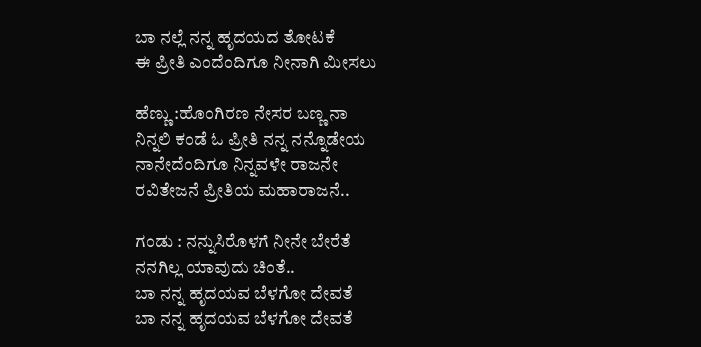ಬಾ ನಲ್ಲೆ ನನ್ನ ಹೃದಯದ ತೋಟಕೆ
ಈ ಪ್ರೀತಿ ಎಂದೆಂದಿಗೂ ನೀನಾಗಿ ಮೀಸಲು

ಹೆಣ್ಣು :ಹೊಂಗಿರಣ ನೇಸರ ಬಣ್ಣ ನಾ
ನಿನ್ನಲಿ ಕಂಡೆ ಓ ಪ್ರೀತಿ ನನ್ನ ನನ್ನೊಡೇಯ
ನಾನೇದೆಂದಿಗೂ ನಿನ್ನವಳೇ ರಾಜನೇ
ರವಿತೇಜನೆ ಪ್ರೀತಿಯ ಮಹಾರಾಜನೆ..

ಗಂಡು : ನನ್ನುಸಿರೊಳಗೆ ನೀನೇ ಬೇರೆತೆ
ನನಗಿಲ್ಲ ಯಾವುದು ಚಿಂತೆ..
ಬಾ ನನ್ನ ಹೃದಯವ ಬೆಳಗೋ ದೇವತೆ
ಬಾ ನನ್ನ ಹೃದಯವ ಬೆಳಗೋ ದೇವತೆ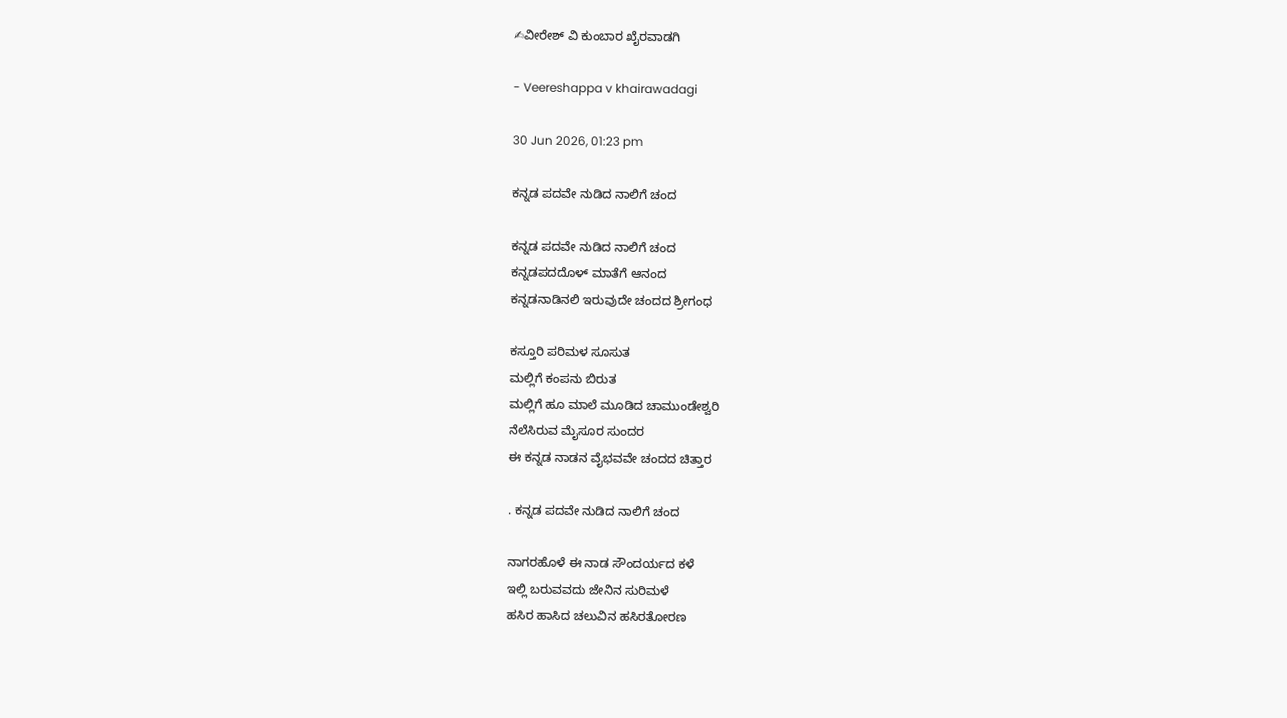✍ವೀರೇಶ್ ವಿ ಕುಂಬಾರ ಖೈರವಾಡಗಿ

- Veereshappa v khairawadagi

30 Jun 2026, 01:23 pm

ಕನ್ನಡ ಪದವೇ ನುಡಿದ ನಾಲಿಗೆ ಚಂದ

ಕನ್ನಡ ಪದವೇ ನುಡಿದ ನಾಲಿಗೆ ಚಂದ
ಕನ್ನಡಪದದೊಳ್ ಮಾತೆಗೆ ಆನಂದ
ಕನ್ನಡನಾಡಿನಲಿ ಇರುವುದೇ ಚಂದದ ಶ್ರೀಗಂಧ

ಕಸ್ತೂರಿ ಪರಿಮಳ ಸೂಸುತ
ಮಲ್ಲಿಗೆ ಕಂಪನು ಬಿರುತ
ಮಲ್ಲಿಗೆ ಹೂ ಮಾಲೆ ಮೂಡಿದ ಚಾಮುಂಡೇಶ್ವರಿ
ನೆಲೆಸಿರುವ ಮೈಸೂರ ಸುಂದರ
ಈ ಕನ್ನಡ ನಾಡನ ವೈಭವವೇ ಚಂದದ ಚಿತ್ತಾರ

. ಕನ್ನಡ ಪದವೇ ನುಡಿದ ನಾಲಿಗೆ ಚಂದ

ನಾಗರಹೊಳೆ ಈ ನಾಡ ಸೌಂದರ್ಯದ ಕಳೆ
ಇಲ್ಲಿ ಬರುವವದು ಜೇನಿನ ಸುರಿಮಳೆ
ಹಸಿರ ಹಾಸಿದ ಚಲುವಿನ ಹಸಿರತೋರಣ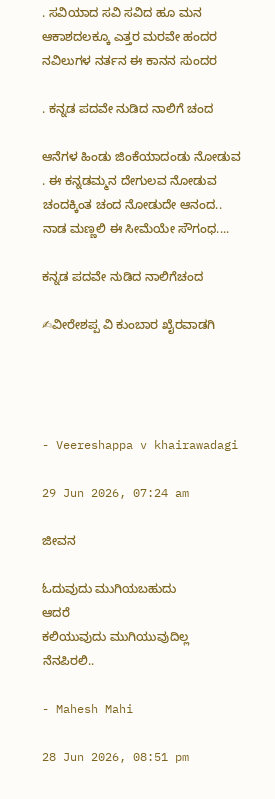. ಸವಿಯಾದ ಸವಿ ಸವಿದ ಹೂ ಮನ
ಆಕಾಶದಲಕ್ಕೂ ಎತ್ತರ ಮರವೇ ಹಂದರ
ನವಿಲುಗಳ ನರ್ತನ ಈ ಕಾನನ ಸುಂದರ

. ಕನ್ನಡ ಪದವೇ ನುಡಿದ ನಾಲಿಗೆ ಚಂದ

ಆನೆಗಳ ಹಿಂಡು ಜಿಂಕೆಯಾದಂಡು ನೋಡುವ
. ಈ ಕನ್ನಡಮ್ಮನ ದೇಗುಲವ ನೋಡುವ
ಚಂದಕ್ಕಿಂತ ಚಂದ ನೋಡುದೇ ಆನಂದ..
ನಾಡ ಮಣ್ಣಲಿ ಈ ಸೀಮೆಯೇ ಸೌಗಂಧ....

ಕನ್ನಡ ಪದವೇ ನುಡಿದ ನಾಲಿಗೆಚಂದ

✍ವೀರೇಶಪ್ಪ ವಿ ಕುಂಬಾರ ಖೈರವಾಡಗಿ




- Veereshappa v khairawadagi

29 Jun 2026, 07:24 am

ಜೀವನ

ಓದುವುದು ಮುಗಿಯಬಹುದು
ಆದರೆ
ಕಲಿಯುವುದು ಮುಗಿಯುವುದಿಲ್ಲ
ನೆನಪಿರಲಿ..

- Mahesh Mahi

28 Jun 2026, 08:51 pm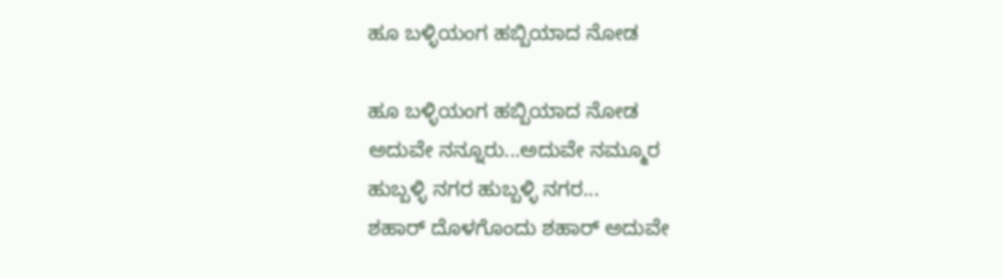ಹೂ ಬಳ್ಳಿಯಂಗ ಹಬ್ಬಿಯಾದ ನೋಡ

ಹೂ ಬಳ್ಳಿಯಂಗ ಹಬ್ಬಿಯಾದ ನೋಡ
ಅದುವೇ ನನ್ನೂರು...ಅದುವೇ ನಮ್ಮೂರ
ಹುಬ್ಬಳ್ಳಿ ನಗರ ಹುಬ್ಬಳ್ಳಿ ನಗರ...
ಶಹಾರ್ ದೊಳಗೊಂದು ಶಹಾರ್ ಅದುವೇ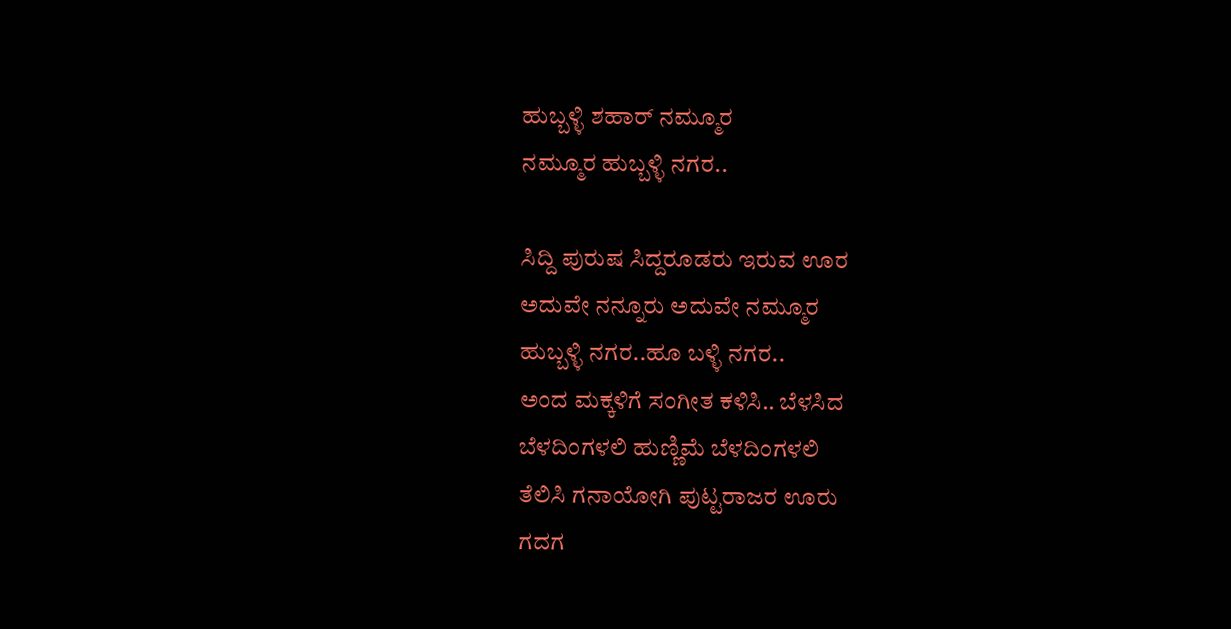ಹುಬ್ಬಳ್ಳಿ ಶಹಾರ್ ನಮ್ಮೂರ
ನಮ್ಮೂರ ಹುಬ್ಬಳ್ಳಿ ನಗರ..

ಸಿದ್ದಿ ಪುರುಷ ಸಿದ್ದರೂಡರು ಇರುವ ಊರ
ಅದುವೇ ನನ್ನೂರು ಅದುವೇ ನಮ್ಮೂರ
ಹುಬ್ಬಳ್ಳಿ ನಗರ..ಹೂ ಬಳ್ಳಿ ನಗರ..
ಅಂದ ಮಕ್ಕಳಿಗೆ ಸಂಗೀತ ಕಳಿಸಿ.. ಬೆಳಸಿದ
ಬೆಳದಿಂಗಳಲಿ ಹುಣ್ಣಿಮೆ ಬೆಳದಿಂಗಳಲಿ
ತೆಲಿಸಿ ಗನಾಯೋಗಿ ಪುಟ್ಟರಾಜರ ಊರು
ಗದಗ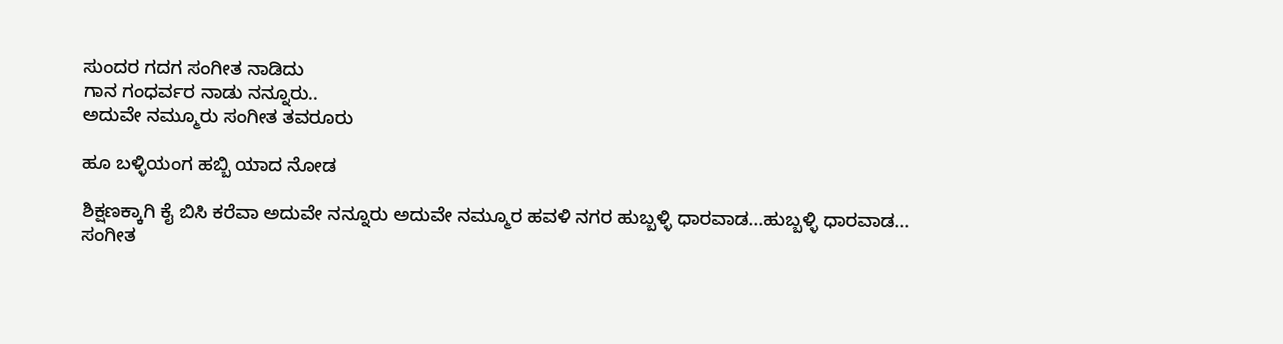ಸುಂದರ ಗದಗ ಸಂಗೀತ ನಾಡಿದು
ಗಾನ ಗಂಧರ್ವರ ನಾಡು ನನ್ನೂರು..
ಅದುವೇ ನಮ್ಮೂರು ಸಂಗೀತ ತವರೂರು

ಹೂ ಬಳ್ಳಿಯಂಗ ಹಬ್ಬಿ ಯಾದ ನೋಡ

ಶಿಕ್ಷಣಕ್ಕಾಗಿ ಕೈ ಬಿಸಿ ಕರೆವಾ ಅದುವೇ ನನ್ನೂರು ಅದುವೇ ನಮ್ಮೂರ ಹವಳಿ ನಗರ ಹುಬ್ಬಳ್ಳಿ ಧಾರವಾಡ...ಹುಬ್ಬಳ್ಳಿ ಧಾರವಾಡ...
ಸಂಗೀತ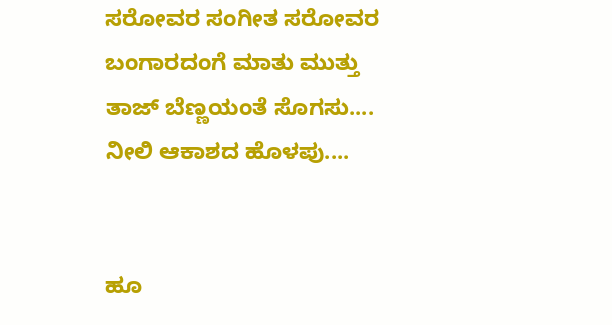ಸರೋವರ ಸಂಗೀತ ಸರೋವರ
ಬಂಗಾರದಂಗೆ ಮಾತು ಮುತ್ತು
ತಾಜ್ ಬೆಣ್ಣಯಂತೆ ಸೊಗಸು....
ನೀಲಿ ಆಕಾಶದ ಹೊಳಪು....


ಹೂ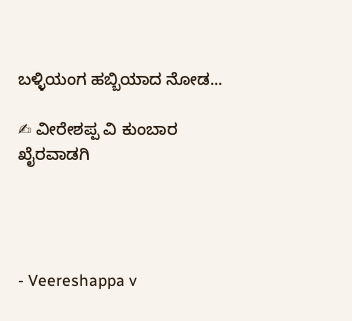ಬಳ್ಳಿಯಂಗ ಹಬ್ಬಿಯಾದ ನೋಡ...

✍ ವೀರೇಶಪ್ಪ ವಿ ಕುಂಬಾರ ಖೈರವಾಡಗಿ




- Veereshappa v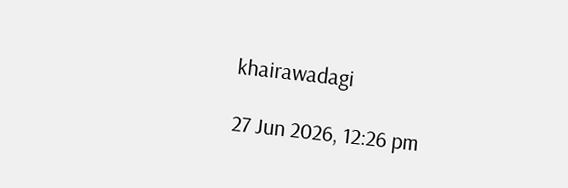khairawadagi

27 Jun 2026, 12:26 pm